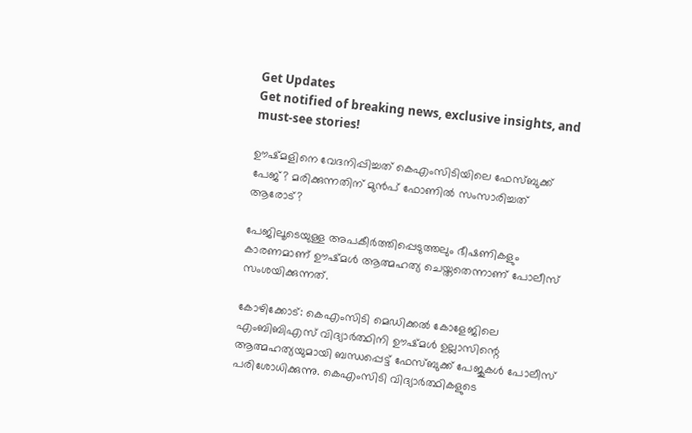Get Updates
Get notified of breaking news, exclusive insights, and must-see stories!

ഊഷ്മളിനെ വേദനിപ്പിച്ചത് കെഎംസിടിയിലെ ഫേസ്ബുക്ക് പേജ്? മരിക്കുന്നതിന് മുൻപ് ഫോണിൽ സംസാരിച്ചത് ആരോട്?

പേജിലൂടെയുള്ള അപകീർത്തിപ്പെടുത്തലും ഭീഷണികളും കാരണമാണ് ഊഷ്മൾ ആത്മഹത്യ ചെയ്തതെന്നാണ് പോലീസ് സംശയിക്കുന്നത്.

കോഴിക്കോട്: കെഎംസിടി മെഡിക്കൽ കോളേജിലെ എംബിബിഎസ് വിദ്യാർത്ഥിനി ഊഷ്മൾ ഉല്ലാസിന്റെ ആത്മഹത്യയുമായി ബന്ധപ്പെട്ട് ഫേസ്ബുക്ക് പേജുകൾ പോലീസ് പരിശോധിക്കുന്നു. കെഎംസിടി വിദ്യാർത്ഥികളുടെ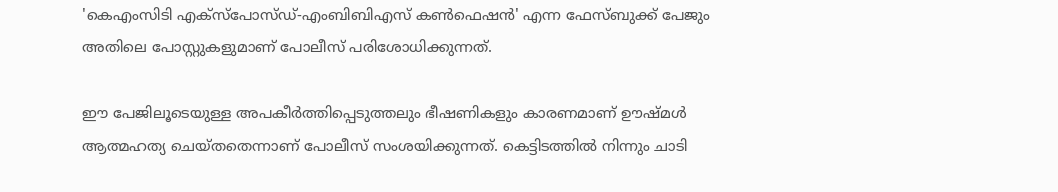'കെഎംസിടി എക്സ്പോസ്ഡ്-എംബിബിഎസ് കൺഫെഷൻ' എന്ന ഫേസ്ബുക്ക് പേജും അതിലെ പോസ്റ്റുകളുമാണ് പോലീസ് പരിശോധിക്കുന്നത്.

ഈ പേജിലൂടെയുള്ള അപകീർത്തിപ്പെടുത്തലും ഭീഷണികളും കാരണമാണ് ഊഷ്മൾ ആത്മഹത്യ ചെയ്തതെന്നാണ് പോലീസ് സംശയിക്കുന്നത്. കെട്ടിടത്തിൽ നിന്നും ചാടി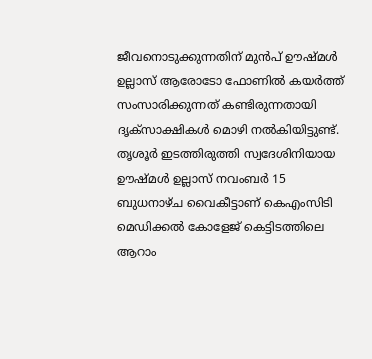ജീവനൊടുക്കുന്നതിന് മുൻപ് ഊഷ്മൾ ഉല്ലാസ് ആരോടോ ഫോണിൽ കയർത്ത് സംസാരിക്കുന്നത് കണ്ടിരുന്നതായി ദൃക്സാക്ഷികൾ മൊഴി നൽകിയിട്ടുണ്ട്. തൃശൂർ ഇടത്തിരുത്തി സ്വദേശിനിയായ ഊഷ്മൾ ഉല്ലാസ് നവംബർ 15 ബുധനാഴ്ച വൈകീട്ടാണ് കെഎംസിടി മെഡിക്കൽ കോളേജ് കെട്ടിടത്തിലെ ആറാം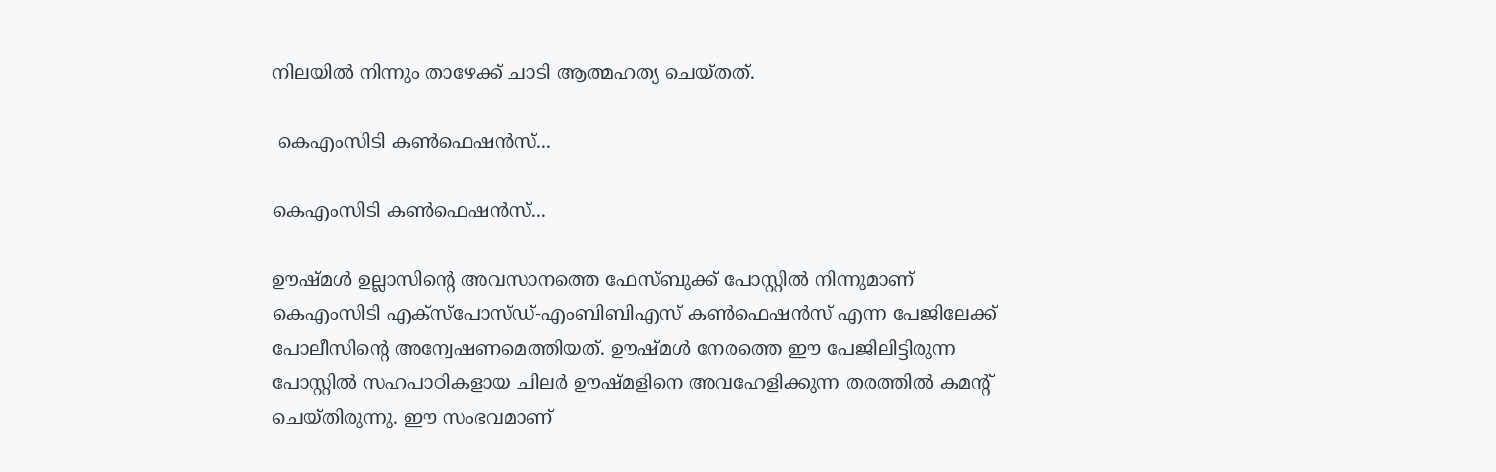നിലയിൽ നിന്നും താഴേക്ക് ചാടി ആത്മഹത്യ ചെയ്തത്.

 കെഎംസിടി കൺഫെഷൻസ്...

കെഎംസിടി കൺഫെഷൻസ്...

ഊഷ്മൾ ഉല്ലാസിന്റെ അവസാനത്തെ ഫേസ്ബുക്ക് പോസ്റ്റിൽ നിന്നുമാണ് കെഎംസിടി എക്സ്പോസ്ഡ്-എംബിബിഎസ് കൺഫെഷൻസ് എന്ന പേജിലേക്ക് പോലീസിന്റെ അന്വേഷണമെത്തിയത്. ഊഷ്മൾ നേരത്തെ ഈ പേജിലിട്ടിരുന്ന പോസ്റ്റിൽ സഹപാഠികളായ ചിലർ ഊഷ്മളിനെ അവഹേളിക്കുന്ന തരത്തിൽ കമന്റ് ചെയ്തിരുന്നു. ഈ സംഭവമാണ്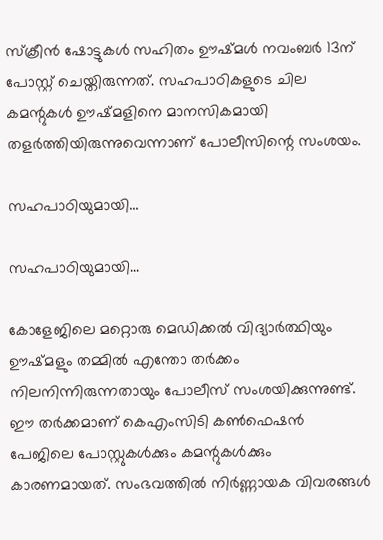സ്ക്രീൻ ഷോട്ടുകൾ സഹിതം ഊഷ്മൾ നവംബർ 13ന് പോസ്റ്റ് ചെയ്തിരുന്നത്. സഹപാഠികളുടെ ചില കമന്റുകൾ ഊഷ്മളിനെ മാനസികമായി തളർത്തിയിരുന്നുവെന്നാണ് പോലീസിന്റെ സംശയം.

സഹപാഠിയുമായി...

സഹപാഠിയുമായി...

കോളേജിലെ മറ്റൊരു മെഡിക്കൽ വിദ്യാർത്ഥിയും ഊഷ്മളും തമ്മിൽ എന്തോ തർക്കം നിലനിന്നിരുന്നതായും പോലീസ് സംശയിക്കുന്നുണ്ട്. ഈ തർക്കമാണ് കെഎംസിടി കൺഫെഷൻ പേജിലെ പോസ്റ്റുകൾക്കും കമന്റുകൾക്കും കാരണമായത്. സംഭവത്തിൽ നിർണ്ണായക വിവരങ്ങൾ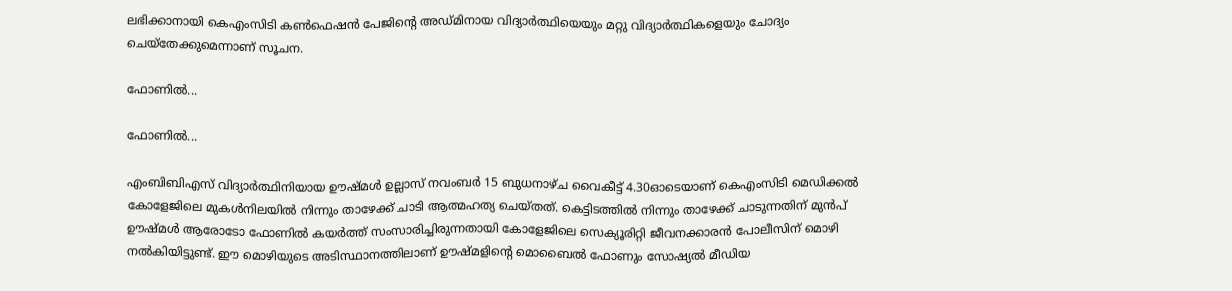ലഭിക്കാനായി കെഎംസിടി കൺഫെഷൻ പേജിന്റെ അഡ്മിനായ വിദ്യാർത്ഥിയെയും മറ്റു വിദ്യാർത്ഥികളെയും ചോദ്യം ചെയ്തേക്കുമെന്നാണ് സൂചന.

ഫോണിൽ...

ഫോണിൽ...

എംബിബിഎസ് വിദ്യാർത്ഥിനിയായ ഊഷ്മൾ ഉല്ലാസ് നവംബർ 15 ബുധനാഴ്ച വൈകീട്ട് 4.30ഓടെയാണ് കെഎംസിടി മെഡിക്കൽ കോളേജിലെ മുകൾനിലയിൽ നിന്നും താഴേക്ക് ചാടി ആത്മഹത്യ ചെയ്തത്. കെട്ടിടത്തിൽ നിന്നും താഴേക്ക് ചാടുന്നതിന് മുൻപ് ഊഷ്മൾ ആരോടോ ഫോണിൽ കയർത്ത് സംസാരിച്ചിരുന്നതായി കോളേജിലെ സെക്യൂരിറ്റി ജീവനക്കാരൻ പോലീസിന് മൊഴി നൽകിയിട്ടുണ്ട്. ഈ മൊഴിയുടെ അടിസ്ഥാനത്തിലാണ് ഊഷ്മളിന്റെ മൊബൈൽ ഫോണും സോഷ്യൽ മീഡിയ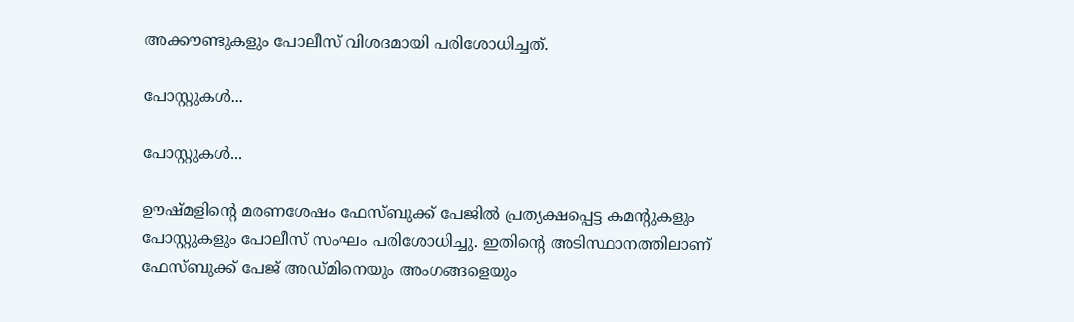അക്കൗണ്ടുകളും പോലീസ് വിശദമായി പരിശോധിച്ചത്.

പോസ്റ്റുകൾ...

പോസ്റ്റുകൾ...

ഊഷ്മളിന്റെ മരണശേഷം ഫേസ്ബുക്ക് പേജിൽ പ്രത്യക്ഷപ്പെട്ട കമന്റുകളും പോസ്റ്റുകളും പോലീസ് സംഘം പരിശോധിച്ചു. ഇതിന്റെ അടിസ്ഥാനത്തിലാണ് ഫേസ്ബുക്ക് പേജ് അഡ്മിനെയും അംഗങ്ങളെയും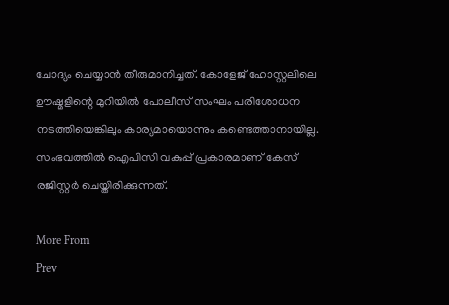ചോദ്യം ചെയ്യാൻ തീരുമാനിച്ചത്. കോളേജ് ഹോസ്റ്റലിലെ ഊഷ്മളിന്റെ മുറിയിൽ പോലീസ് സംഘം പരിശോധന നടത്തിയെങ്കിലും കാര്യമായൊന്നും കണ്ടെത്താനായില്ല. സംഭവത്തിൽ ഐപിസി വകുപ്പ് പ്രകാരമാണ് കേസ് രജിസ്റ്റർ ചെയ്തിരിക്കുന്നത്.

More From
Prev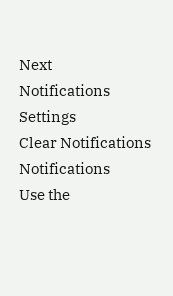Next
Notifications
Settings
Clear Notifications
Notifications
Use the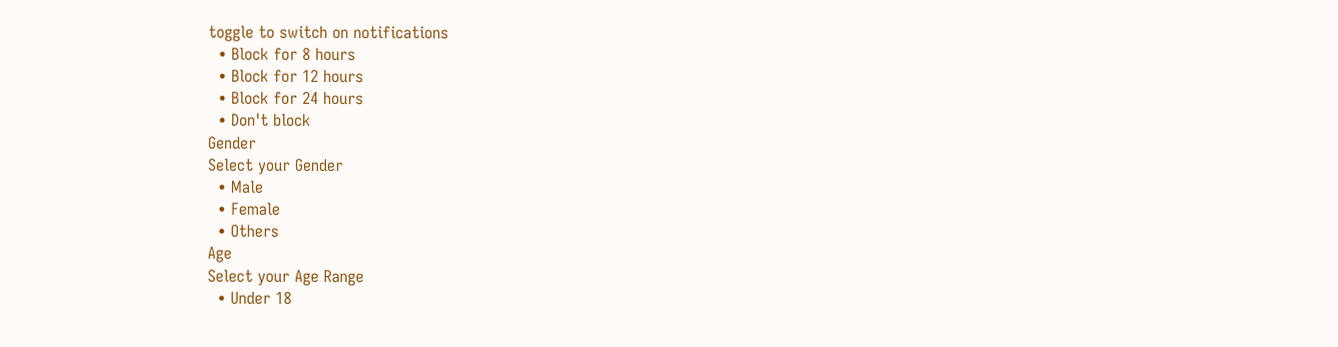toggle to switch on notifications
  • Block for 8 hours
  • Block for 12 hours
  • Block for 24 hours
  • Don't block
Gender
Select your Gender
  • Male
  • Female
  • Others
Age
Select your Age Range
  • Under 18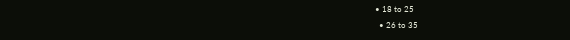• 18 to 25
  • 26 to 35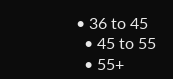• 36 to 45
  • 45 to 55
  • 55+